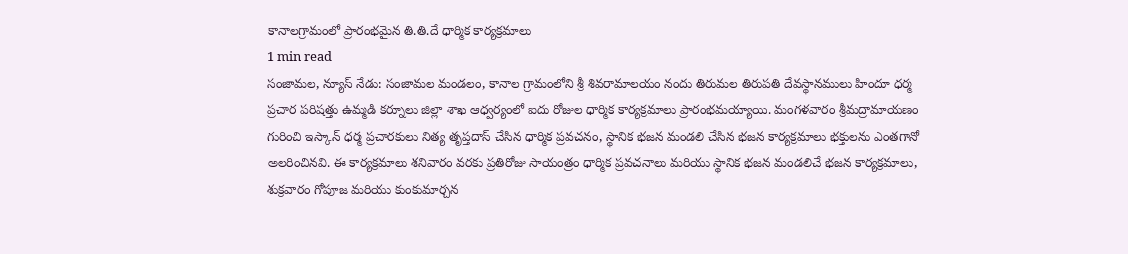కానాలగ్రామంలో ప్రారంభమైన తి.తి.దే ధార్మిక కార్యక్రమాలు
1 min read
సంజామల, న్యూస్ నేడు: సంజామల మండలం, కానాల గ్రామంలోని శ్రీ శివరామాలయం నందు తిరుమల తిరుపతి దేవస్థానములు హిందూ ధర్మ ప్రచార పరిషత్తు ఉమ్మడి కర్నూలు జిల్లా శాఖ ఆధ్వర్యంలో ఐదు రోజుల ధార్మిక కార్యక్రమాలు ప్రారంభమయ్యాయి. మంగళవారం శ్రీమద్రామాయణం గురించి ఇస్కాన్ ధర్మ ప్రచారకులు నిత్య తృప్తదాస్ చేసిన ధార్మిక ప్రవచనం, స్థానిక భజన మండలి చేసిన భజన కార్యక్రమాలు భక్తులను ఎంతగానో అలరించినవి. ఈ కార్యక్రమాలు శనివారం వరకు ప్రతిరోజు సాయంత్రం ధార్మిక ప్రవచనాలు మరియు స్థానిక భజన మండలిచే భజన కార్యక్రమాలు, శుక్రవారం గోపూజ మరియు కుంకుమార్చన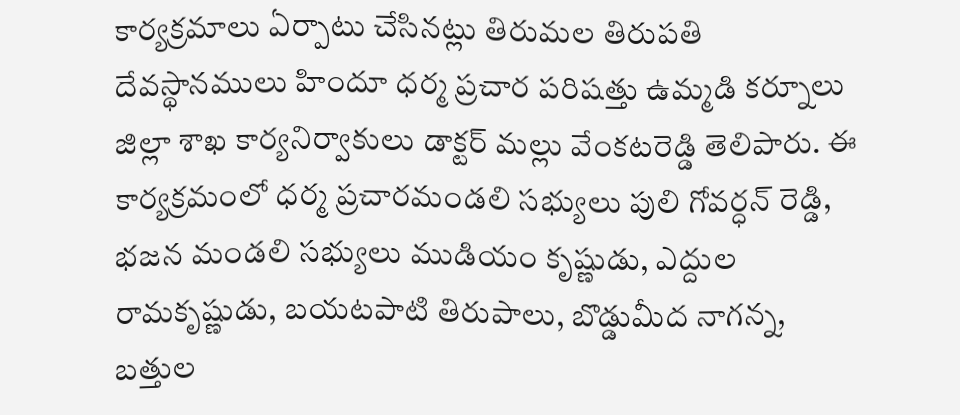కార్యక్రమాలు ఏర్పాటు చేసినట్లు తిరుమల తిరుపతి దేవస్థానములు హిందూ ధర్మ ప్రచార పరిషత్తు ఉమ్మడి కర్నూలు జిల్లా శాఖ కార్యనిర్వాకులు డాక్టర్ మల్లు వేంకటరెడ్డి తెలిపారు. ఈ కార్యక్రమంలో ధర్మ ప్రచారమండలి సభ్యులు పులి గోవర్ధన్ రెడ్డి, భజన మండలి సభ్యులు ముడియం కృష్ణుడు, ఎద్దుల రామకృష్ణుడు, బయటపాటి తిరుపాలు, బొడ్డుమీద నాగన్న, బత్తుల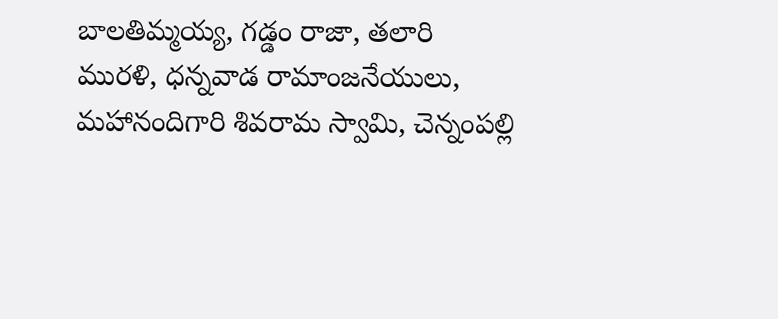బాలతిమ్మయ్య, గడ్డం రాజా, తలారి మురళి, ధన్నవాడ రామాంజనేయులు, మహానందిగారి శివరామ స్వామి, చెన్నంపల్లి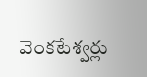వెంకటేశ్వర్లు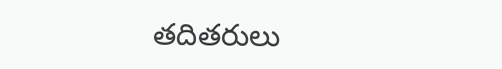తదితరులు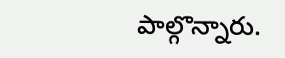పాల్గొన్నారు.